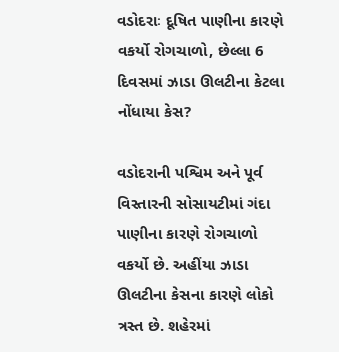વડોદરાઃ દૂષિત પાણીના કારણે વકર્યો રોગચાળો, છેલ્લા 6 દિવસમાં ઝાડા ઊલટીના કેટલા નોંધાયા કેસ?

વડોદરાની પશ્વિમ અને પૂર્વ વિસ્તારની સોસાયટીમાં ગંદા પાણીના કારણે રોગચાળો વકર્યો છે. અહીંયા ઝાડા ઊલટીના કેસના કારણે લોકો ત્રસ્ત છે. શહેરમાં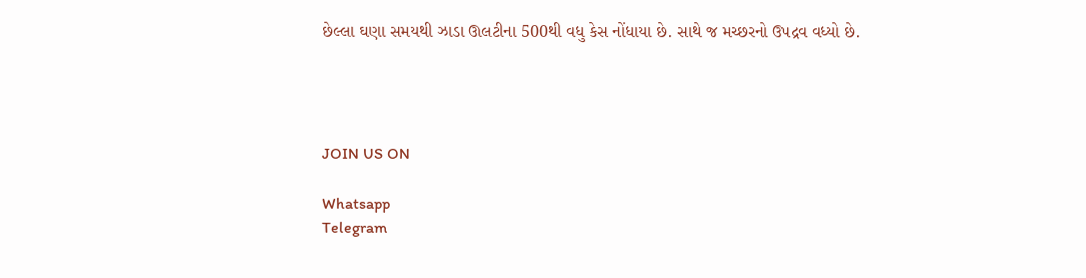છેલ્લા ઘણા સમયથી ઝાડા ઊલટીના 500થી વધુ કેસ નોંધાયા છે. સાથે જ મચ્છરનો ઉપદ્રવ વધ્યો છે.




JOIN US ON

Whatsapp
Telegram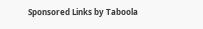Sponsored Links by Taboola